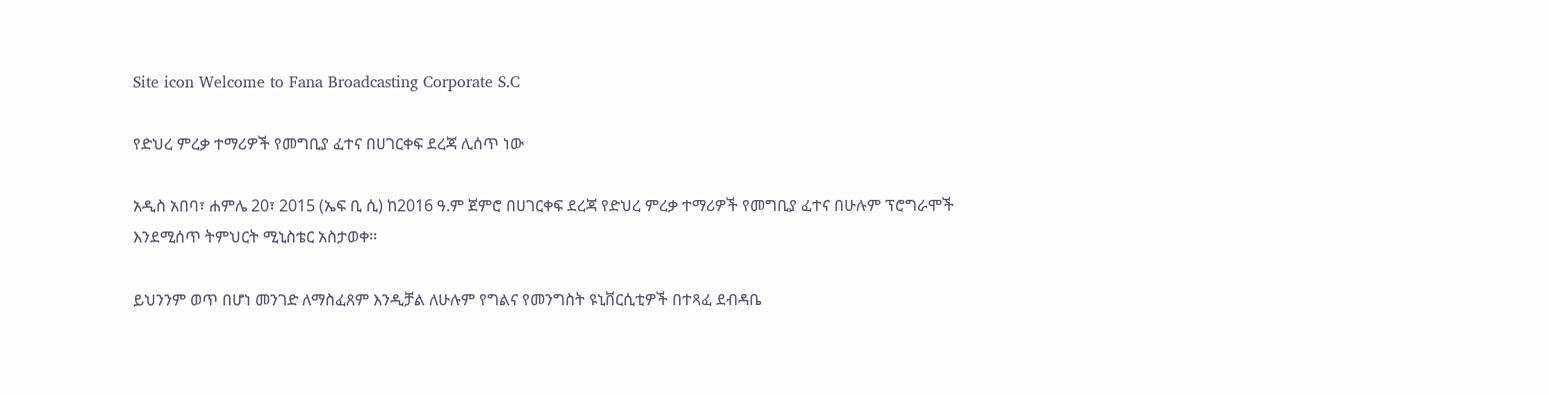Site icon Welcome to Fana Broadcasting Corporate S.C

የድህረ ምረቃ ተማሪዎች የመግቢያ ፈተና በሀገርቀፍ ደረጃ ሊሰጥ ነው

አዲስ አበባ፣ ሐምሌ 20፣ 2015 (ኤፍ ቢ ሲ) ከ2016 ዓ.ም ጀምሮ በሀገርቀፍ ደረጃ የድህረ ምረቃ ተማሪዎች የመግቢያ ፈተና በሁሉም ፕሮግራሞች እንደሚሰጥ ትምህርት ሚኒስቴር አስታወቀ፡፡

ይህንንም ወጥ በሆነ መንገድ ለማስፈጸም እንዲቻል ለሁሉም የግልና የመንግስት ዩኒቨርሲቲዎች በተጻፈ ደብዳቤ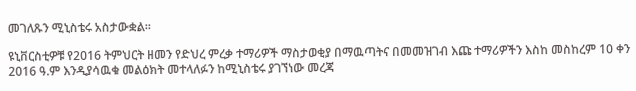መገለጹን ሚኒስቴሩ አስታውቋል፡፡

ዩኒቨርስቲዎቹ የ2016 ትምህርት ዘመን የድህረ ምረቃ ተማሪዎች ማስታወቂያ በማዉጣትና በመመዝገብ እጩ ተማሪዎችን እስከ መስከረም 10 ቀን 2016 ዓ.ም እንዲያሳዉቁ መልዕክት መተላለፉን ከሚኒስቴሩ ያገኘነው መረጃ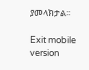ያመላክታል፡፡

Exit mobile version